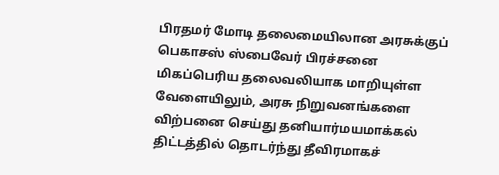பிரதமர் மோடி தலைமையிலான அரசுக்குப் பெகாசஸ் ஸ்பைவேர் பிரச்சனை மிகப்பெரிய தலைவலியாக மாறியுள்ள வேளையிலும், அரசு நிறுவனங்களை விற்பனை செய்து தனியார்மயமாக்கல் திட்டத்தில் தொடர்ந்து தீவிரமாகச்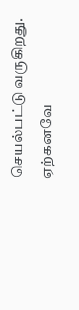செயல்பட்டு வருகிறது.
ஏற்கனவே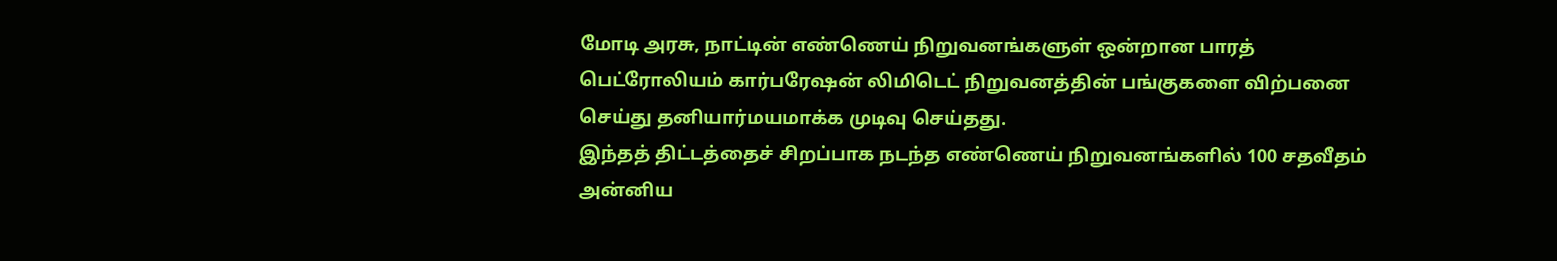மோடி அரசு, நாட்டின் எண்ணெய் நிறுவனங்களுள் ஒன்றான பாரத் பெட்ரோலியம் கார்பரேஷன் லிமிடெட் நிறுவனத்தின் பங்குகளை விற்பனை செய்து தனியார்மயமாக்க முடிவு செய்தது.
இந்தத் திட்டத்தைச் சிறப்பாக நடந்த எண்ணெய் நிறுவனங்களில் 100 சதவீதம் அன்னிய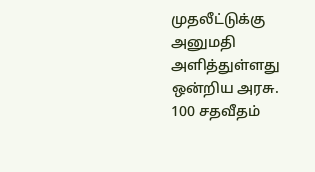முதலீட்டுக்கு அனுமதி அளித்துள்ளது ஒன்றிய அரசு.
100 சதவீதம்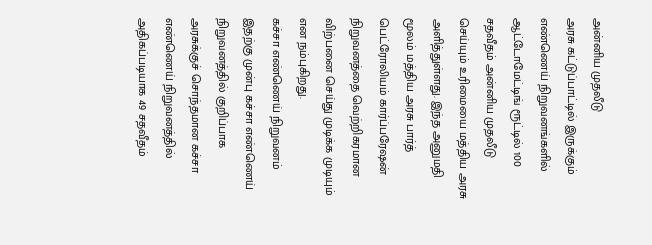அன்னிய முதலீடு
அரசு கட்டுப்பாட்டில் இருக்கும் எண்ணெய் நிறுவனங்களில் ஆட்டோமேட்டிங் ரூட்டில் 100 சதவீதம் அன்னிய முதலீடு செய்யும் உரிமையை மத்திய அரசு அளித்துள்ளது. இந்த அனுமதி மூலம் மத்திய அரசு பார்த் பெட்ரோலியம் கார்ப்பரேஷன் நிறுவனத்தை வெற்றிகரமான விற்பனை செய்து முடிக்க முடியும் என நம்புகிறது.
கச்சா எண்ணெய் நிறுவனம்
இதற்கு முன்பு கச்சா எண்ணெய் நிறுவனத்தில் குறிப்பாக அரசுக்குச் சொந்தமான கச்சா எண்ணெய் நிறுவனத்தில் அதிகப்படியாக 49 சதவீதம்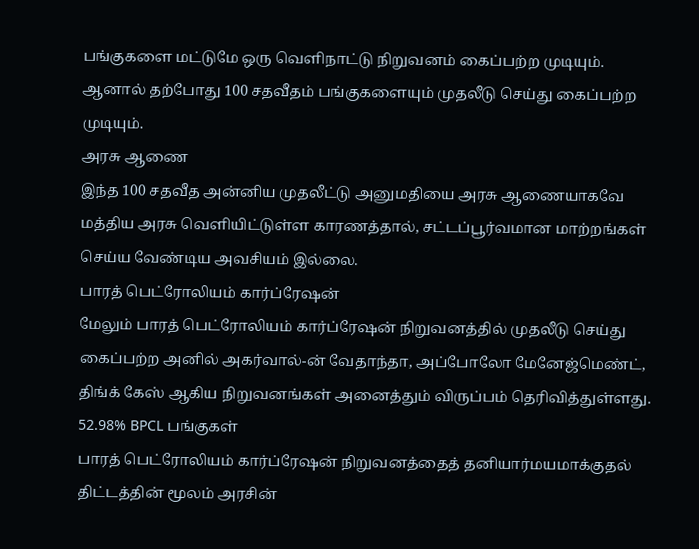பங்குகளை மட்டுமே ஒரு வெளிநாட்டு நிறுவனம் கைப்பற்ற முடியும். ஆனால் தற்போது 100 சதவீதம் பங்குகளையும் முதலீடு செய்து கைப்பற்ற முடியும்.
அரசு ஆணை
இந்த 100 சதவீத அன்னிய முதலீட்டு அனுமதியை அரசு ஆணையாகவே மத்திய அரசு வெளியிட்டுள்ள காரணத்தால், சட்டப்பூர்வமான மாற்றங்கள் செய்ய வேண்டிய அவசியம் இல்லை.
பாரத் பெட்ரோலியம் கார்ப்ரேஷன்
மேலும் பாரத் பெட்ரோலியம் கார்ப்ரேஷன் நிறுவனத்தில் முதலீடு செய்து கைப்பற்ற அனில் அகர்வால்-ன் வேதாந்தா, அப்போலோ மேனேஜ்மெண்ட், திங்க் கேஸ் ஆகிய நிறுவனங்கள் அனைத்தும் விருப்பம் தெரிவித்துள்ளது.
52.98% BPCL பங்குகள்
பாரத் பெட்ரோலியம் கார்ப்ரேஷன் நிறுவனத்தைத் தனியார்மயமாக்குதல் திட்டத்தின் மூலம் அரசின்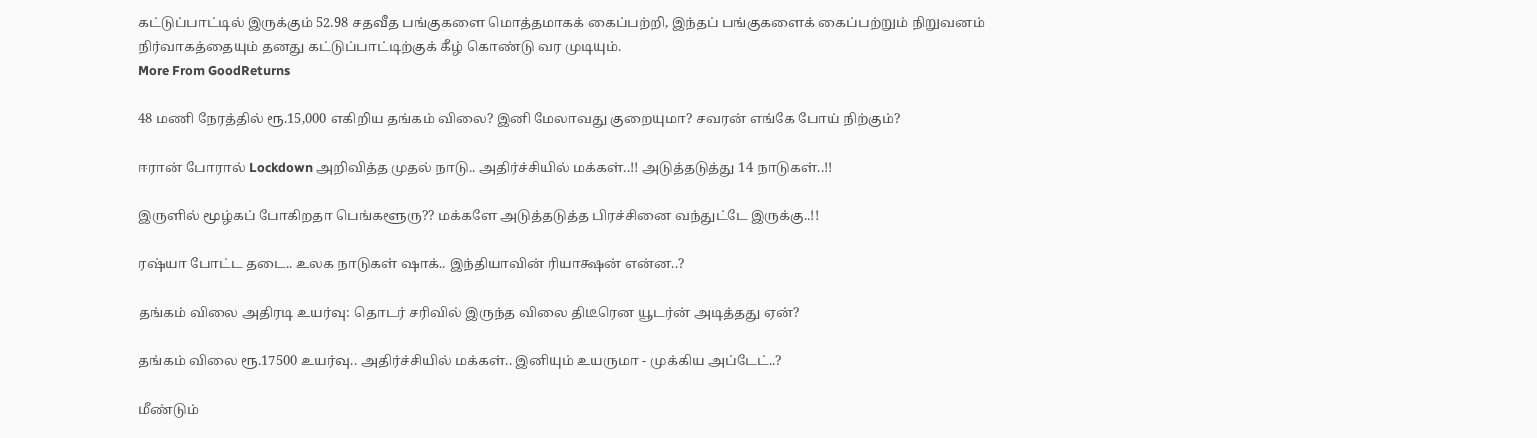கட்டுப்பாட்டில் இருக்கும் 52.98 சதவீத பங்குகளை மொத்தமாகக் கைப்பற்றி, இந்தப் பங்குகளைக் கைப்பற்றும் நிறுவனம் நிர்வாகத்தையும் தனது கட்டுப்பாட்டிற்குக் கீழ் கொண்டு வர முடியும்.
More From GoodReturns

48 மணி நேரத்தில் ரூ.15,000 எகிறிய தங்கம் விலை? இனி மேலாவது குறையுமா? சவரன் எங்கே போய் நிற்கும்?

ஈரான் போரால் Lockdown அறிவித்த முதல் நாடு.. அதிர்ச்சியில் மக்கள்..!! அடுத்தடுத்து 14 நாடுகள்..!!

இருளில் மூழ்கப் போகிறதா பெங்களூரு?? மக்களே அடுத்தடுத்த பிரச்சினை வந்துட்டே இருக்கு..!!

ரஷ்யா போட்ட தடை.. உலக நாடுகள் ஷாக்.. இந்தியாவின் ரியாக்ஷன் என்ன..?

தங்கம் விலை அதிரடி உயர்வு: தொடர் சரிவில் இருந்த விலை திடீரென யூடர்ன் அடித்தது ஏன்?

தங்கம் விலை ரூ.17500 உயர்வு.. அதிர்ச்சியில் மக்கள்.. இனியும் உயருமா - முக்கிய அப்டேட்..?

மீண்டும்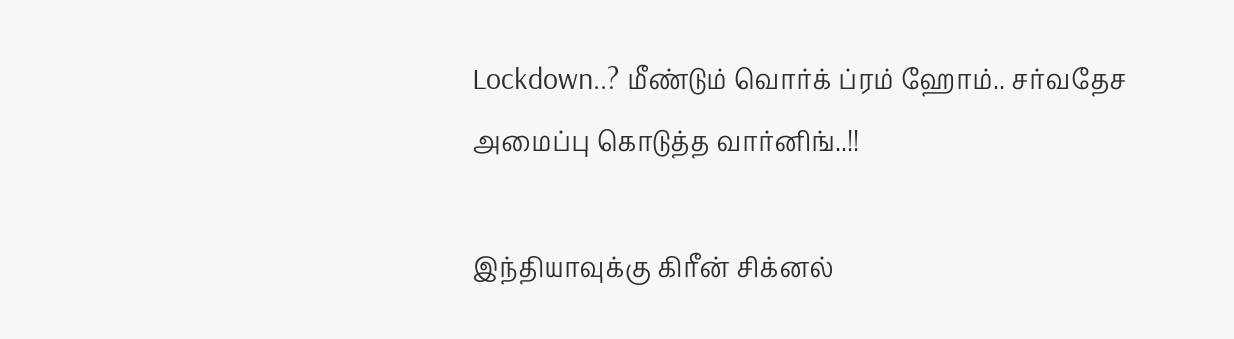Lockdown..? மீண்டும் வொர்க் ப்ரம் ஹோம்.. சர்வதேச அமைப்பு கொடுத்த வார்னிங்..!!

இந்தியாவுக்கு கிரீன் சிக்னல்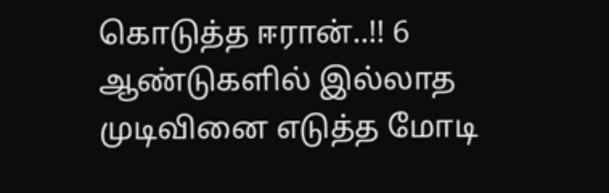கொடுத்த ஈரான்..!! 6 ஆண்டுகளில் இல்லாத முடிவினை எடுத்த மோடி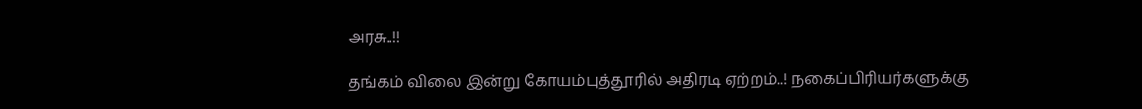அரசு..!!

தங்கம் விலை இன்று கோயம்புத்தூரில் அதிரடி ஏற்றம்..! நகைப்பிரியர்களுக்கு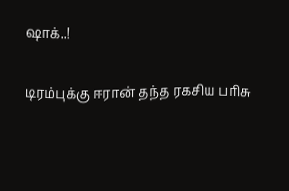ஷாக்..!

டிரம்புக்கு ஈரான் தந்த ரகசிய பரிசு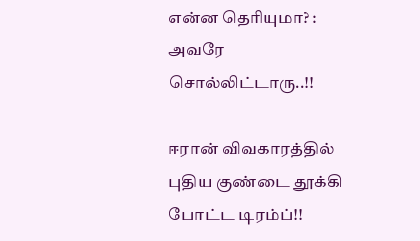என்ன தெரியுமா? : அவரே சொல்லிட்டாரு..!!

ஈரான் விவகாரத்தில் புதிய குண்டை தூக்கி போட்ட டிரம்ப்!!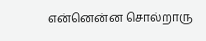என்னென்ன சொல்றாரு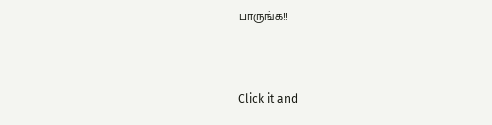பாருங்க!!



Click it and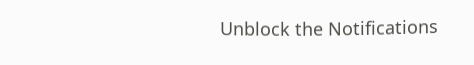Unblock the Notifications